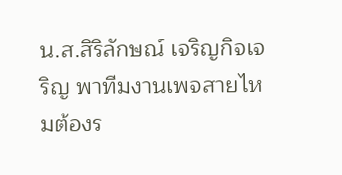น.ส.สิริลักษณ์ เจริญกิจเจริญ พาทีมงานเพจสายไหมต้องร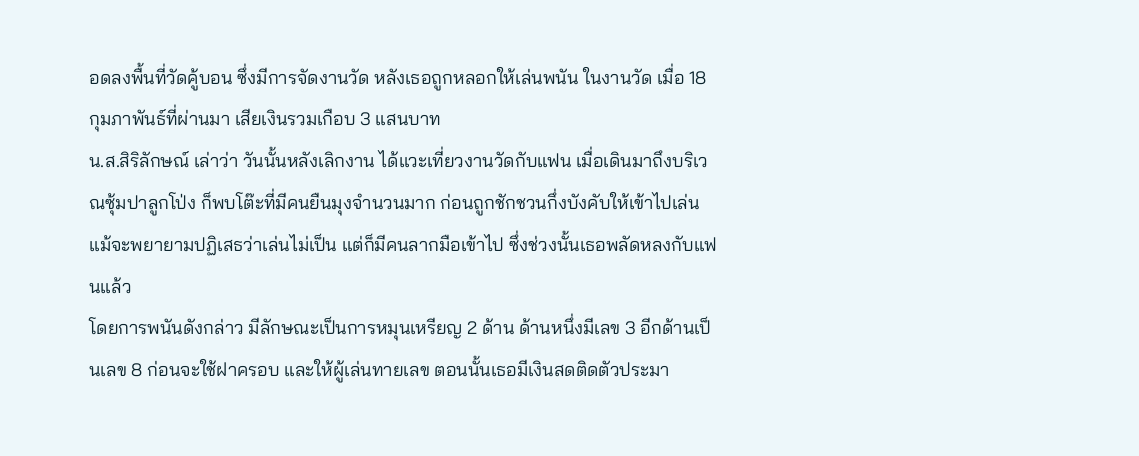อดลงพื้นที่วัดคู้บอน ซึ่งมีการจัดงานวัด หลังเธอถูกหลอกให้เล่นพนัน ในงานวัด เมื่อ 18 กุมภาพันธ์ที่ผ่านมา เสียเงินรวมเกือบ 3 แสนบาท
น.ส.สิริลักษณ์ เล่าว่า วันนั้นหลังเลิกงาน ได้แวะเที่ยวงานวัดกับแฟน เมื่อเดินมาถึงบริเวณซุ้มปาลูกโป่ง ก็พบโต๊ะที่มีคนยืนมุงจำนวนมาก ก่อนถูกชักชวนกึ่งบังคับให้เข้าไปเล่น แม้จะพยายามปฏิเสธว่าเล่นไม่เป็น แต่ก็มีคนลากมือเข้าไป ซึ่งช่วงนั้นเธอพลัดหลงกับแฟนแล้ว
โดยการพนันดังกล่าว มีลักษณะเป็นการหมุนเหรียญ 2 ด้าน ด้านหนึ่งมีเลข 3 อีกด้านเป็นเลข 8 ก่อนจะใช้ฝาครอบ และให้ผู้เล่นทายเลข ตอนนั้นเธอมีเงินสดติดตัวประมา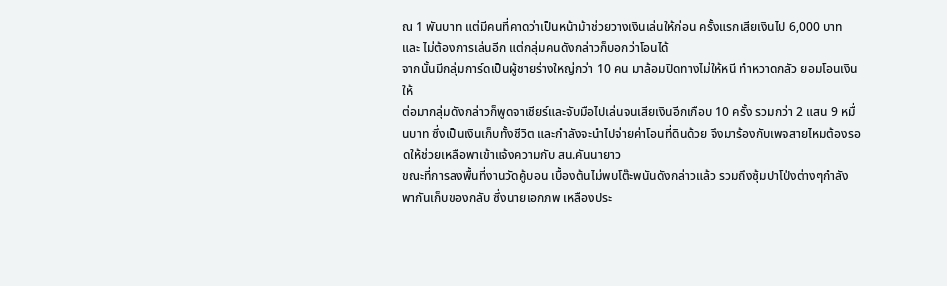ณ 1 พันบาท แต่มีคนที่คาดว่าเป็นหน้าม้าช่วยวางเงินเล่นให้ก่อน ครั้งแรกเสียเงินไป 6,000 บาท และ ไม่ต้องการเล่นอีก แต่กลุ่มคนดังกล่าวก็บอกว่าโอนได้
จากนั้นมีกลุ่มการ์ดเป็นผู้ชายร่างใหญ่กว่า 10 คน มาล้อมปิดทางไม่ให้หนี ทำหวาดกลัว ยอมโอนเงินให้
ต่อมากลุ่มดังกล่าวก็พูดจาเชียร์และจับมือไปเล่นจนเสียเงินอีกเกือบ 10 ครั้ง รวมกว่า 2 แสน 9 หมื่นบาท ซึ่งเป็นเงินเก็บทั้งชีวิต และกำลังจะนำไปจ่ายค่าโอนที่ดินด้วย จึงมาร้องกับเพจสายไหมต้องรอดให้ช่วยเหลือพาเข้าแจ้งความกับ สน.คันนายาว
ขณะที่การลงพื้นที่งานวัดคู้บอน เบื้องต้นไม่พบโต๊ะพนันดังกล่าวแล้ว รวมถึงซุ้มปาโป่งต่างๆกำลังพากันเก็บของกลับ ซึ่งนายเอกภพ เหลืองประ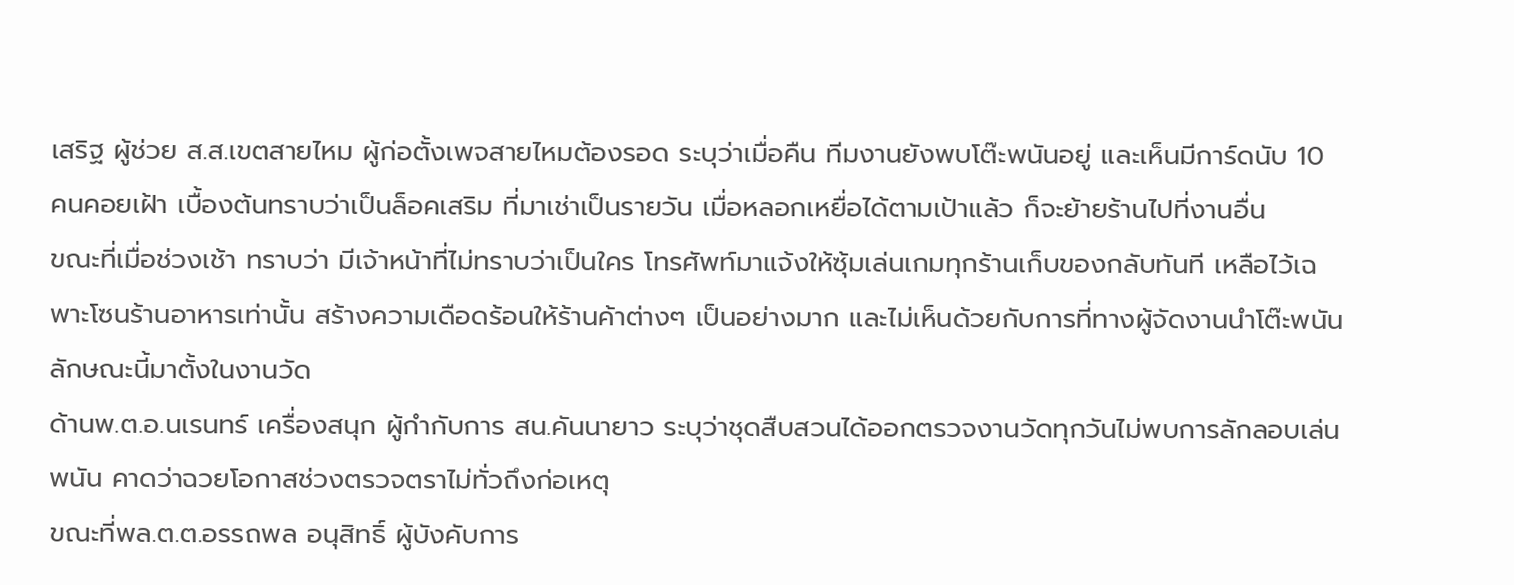เสริฐ ผู้ช่วย ส.ส.เขตสายไหม ผู้ก่อตั้งเพจสายไหมต้องรอด ระบุว่าเมื่อคืน ทีมงานยังพบโต๊ะพนันอยู่ และเห็นมีการ์ดนับ 10 คนคอยเฝ้า เบื้องต้นทราบว่าเป็นล็อคเสริม ที่มาเช่าเป็นรายวัน เมื่อหลอกเหยื่อได้ตามเป้าแล้ว ก็จะย้ายร้านไปที่งานอื่น
ขณะที่เมื่อช่วงเช้า ทราบว่า มีเจ้าหน้าที่ไม่ทราบว่าเป็นใคร โทรศัพท์มาแจ้งให้ซุ้มเล่นเกมทุกร้านเก็บของกลับทันที เหลือไว้เฉพาะโซนร้านอาหารเท่านั้น สร้างความเดือดร้อนให้ร้านค้าต่างๆ เป็นอย่างมาก และไม่เห็นด้วยกับการที่ทางผู้จัดงานนำโต๊ะพนันลักษณะนี้มาตั้งในงานวัด
ด้านพ.ต.อ.นเรนทร์ เครื่องสนุก ผู้กำกับการ สน.คันนายาว ระบุว่าชุดสืบสวนได้ออกตรวจงานวัดทุกวันไม่พบการลักลอบเล่นพนัน คาดว่าฉวยโอกาสช่วงตรวจตราไม่ทั่วถึงก่อเหตุ
ขณะที่พล.ต.ต.อรรถพล อนุสิทธิ์ ผู้บังคับการ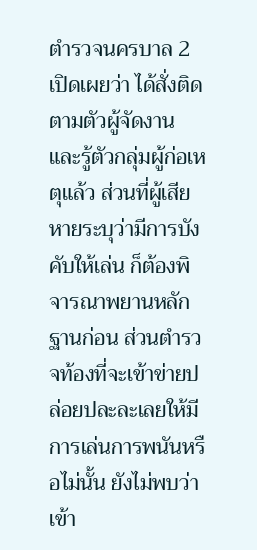ตำรวจนครบาล 2 เปิดเผยว่า ได้สั่งติดตามตัวผู้จัดงาน และรู้ตัวกลุ่มผู้ก่อเหตุแล้ว ส่วนที่ผู้เสียหายระบุว่ามีการบังคับให้เล่น ก็ต้องพิจารณาพยานหลักฐานก่อน ส่วนตำรวจท้องที่จะเข้าข่ายปล่อยปละละเลยให้มีการเล่นการพนันหรือไม่นั้น ยังไม่พบว่าเข้า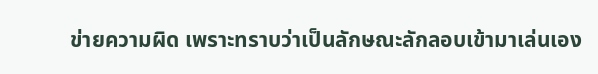ข่ายความผิด เพราะทราบว่าเป็นลักษณะลักลอบเข้ามาเล่นเอง